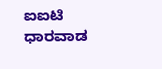ಐಐಟಿ ಧಾರವಾಡ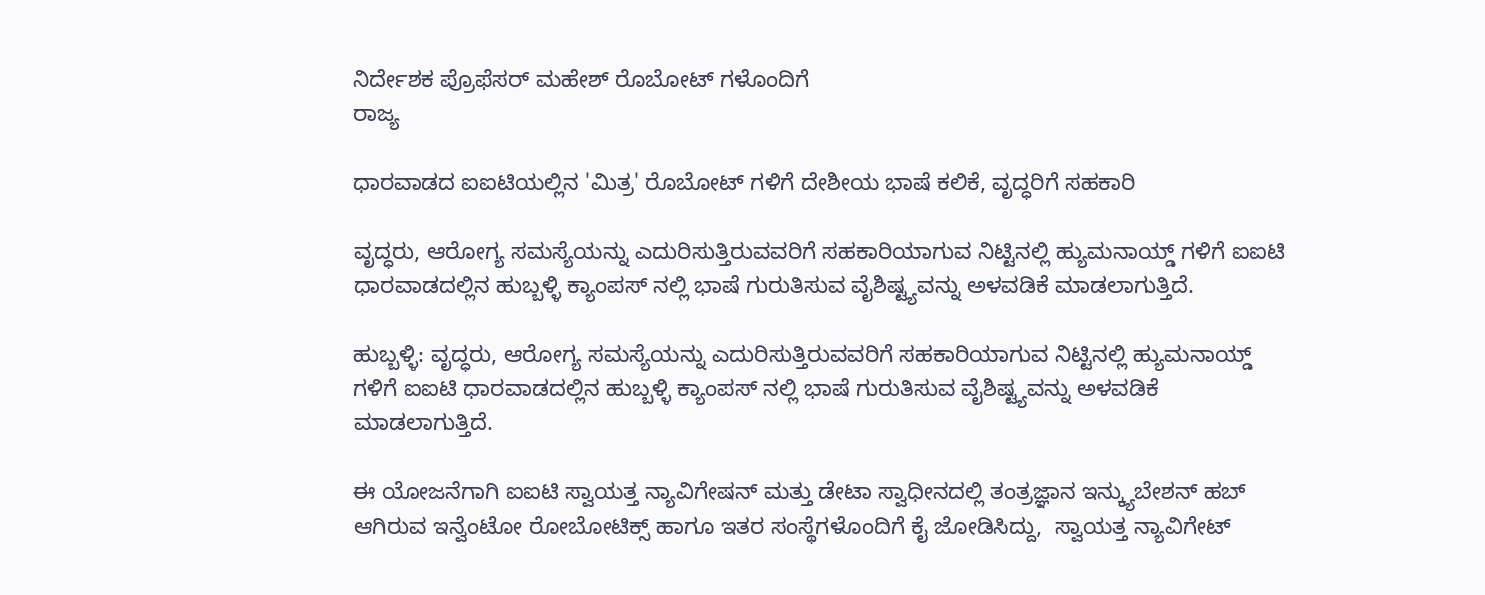ನಿರ್ದೇಶಕ ಪ್ರೊಫೆಸರ್ ಮಹೇಶ್ ರೊಬೋಟ್ ಗಳೊಂದಿಗೆ
ರಾಜ್ಯ

ಧಾರವಾಡದ ಐಐಟಿಯಲ್ಲಿನ 'ಮಿತ್ರ' ರೊಬೋಟ್ ಗಳಿಗೆ ದೇಶೀಯ ಭಾಷೆ ಕಲಿಕೆ, ವೃದ್ಧರಿಗೆ ಸಹಕಾರಿ

ವೃದ್ಧರು, ಆರೋಗ್ಯ ಸಮಸ್ಯೆಯನ್ನು ಎದುರಿಸುತ್ತಿರುವವರಿಗೆ ಸಹಕಾರಿಯಾಗುವ ನಿಟ್ಟಿನಲ್ಲಿ ಹ್ಯುಮನಾಯ್ಡ್ ಗಳಿಗೆ ಐಐಟಿ ಧಾರವಾಡದಲ್ಲಿನ ಹುಬ್ಬಳ್ಳಿ ಕ್ಯಾಂಪಸ್ ನಲ್ಲಿ ಭಾಷೆ ಗುರುತಿಸುವ ವೈಶಿಷ್ಟ್ಯವನ್ನು ಅಳವಡಿಕೆ ಮಾಡಲಾಗುತ್ತಿದೆ.

ಹುಬ್ಬಳ್ಳಿ: ವೃದ್ಧರು, ಆರೋಗ್ಯ ಸಮಸ್ಯೆಯನ್ನು ಎದುರಿಸುತ್ತಿರುವವರಿಗೆ ಸಹಕಾರಿಯಾಗುವ ನಿಟ್ಟಿನಲ್ಲಿ ಹ್ಯುಮನಾಯ್ಡ್ ಗಳಿಗೆ ಐಐಟಿ ಧಾರವಾಡದಲ್ಲಿನ ಹುಬ್ಬಳ್ಳಿ ಕ್ಯಾಂಪಸ್ ನಲ್ಲಿ ಭಾಷೆ ಗುರುತಿಸುವ ವೈಶಿಷ್ಟ್ಯವನ್ನು ಅಳವಡಿಕೆ ಮಾಡಲಾಗುತ್ತಿದೆ.

ಈ ಯೋಜನೆಗಾಗಿ ಐಐಟಿ ಸ್ವಾಯತ್ತ ನ್ಯಾವಿಗೇಷನ್ ಮತ್ತು ಡೇಟಾ ಸ್ವಾಧೀನದಲ್ಲಿ ತಂತ್ರಜ್ಞಾನ ಇನ್ಕ್ಯುಬೇಶನ್ ಹಬ್ ಆಗಿರುವ ಇನ್ವೆಂಟೋ ರೋಬೋಟಿಕ್ಸ್ ಹಾಗೂ ಇತರ ಸಂಸ್ಥೆಗಳೊಂದಿಗೆ ಕೈ ಜೋಡಿಸಿದ್ದು,  ಸ್ವಾಯತ್ತ ನ್ಯಾವಿಗೇಟ್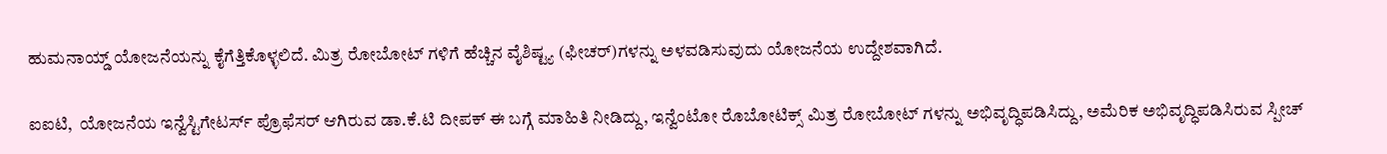ಹುಮನಾಯ್ಡ್ ಯೋಜನೆಯನ್ನು ಕೈಗೆತ್ತಿಕೊಳ್ಳಲಿದೆ. ಮಿತ್ರ ರೋಬೋಟ್ ಗಳಿಗೆ ಹೆಚ್ಚಿನ ವೈಶಿಷ್ಟ್ಯ (ಫೀಚರ್)ಗಳನ್ನು ಅಳವಡಿಸುವುದು ಯೋಜನೆಯ ಉದ್ದೇಶವಾಗಿದೆ.

ಐಐಟಿ,  ಯೋಜನೆಯ ಇನ್ವೆಸ್ಟಿಗೇಟರ್ಸ್ ಪ್ರೊಫೆಸರ್ ಆಗಿರುವ ಡಾ.ಕೆ.ಟಿ ದೀಪಕ್ ಈ ಬಗ್ಗೆ ಮಾಹಿತಿ ನೀಡಿದ್ದು, ಇನ್ವೆಂಟೋ ರೊಬೋಟಿಕ್ಸ್ ಮಿತ್ರ ರೋಬೋಟ್ ಗಳನ್ನು ಅಭಿವೃದ್ಧಿಪಡಿಸಿದ್ದು, ಅಮೆರಿಕ ಅಭಿವೃದ್ಧಿಪಡಿಸಿರುವ ಸ್ಪೀಚ್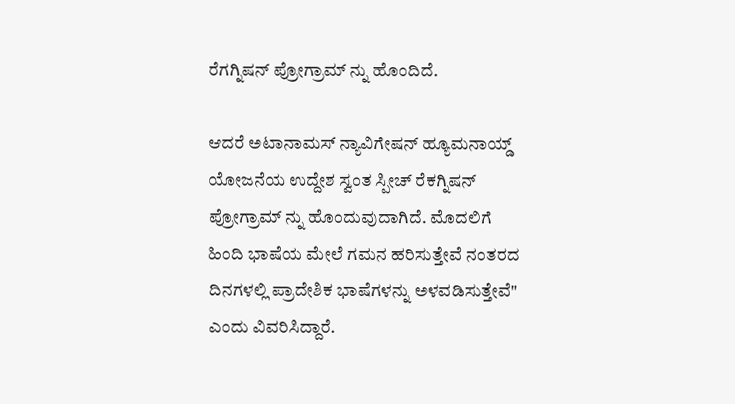ರೆಗಗ್ನಿಷನ್ ಪ್ರೋಗ್ರಾಮ್ ನ್ನು ಹೊಂದಿದೆ.

ಆದರೆ ಅಟಾನಾಮಸ್ ನ್ಯಾವಿಗೇಷನ್ ಹ್ಯೂಮನಾಯ್ಡ್ ಯೋಜನೆಯ ಉದ್ದೇಶ ಸ್ವಂತ ಸ್ಪೀಚ್ ರೆಕಗ್ನಿಷನ್ ಪ್ರೋಗ್ರಾಮ್ ನ್ನು ಹೊಂದುವುದಾಗಿದೆ. ಮೊದಲಿಗೆ ಹಿಂದಿ ಭಾಷೆಯ ಮೇಲೆ ಗಮನ ಹರಿಸುತ್ತೇವೆ ನಂತರದ ದಿನಗಳಲ್ಲಿ ಪ್ರಾದೇಶಿಕ ಭಾಷೆಗಳನ್ನು ಅಳವಡಿಸುತ್ತೇವೆ" ಎಂದು ವಿವರಿಸಿದ್ದಾರೆ.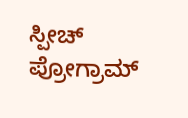ಸ್ಪೀಚ್ ಪ್ರೋಗ್ರಾಮ್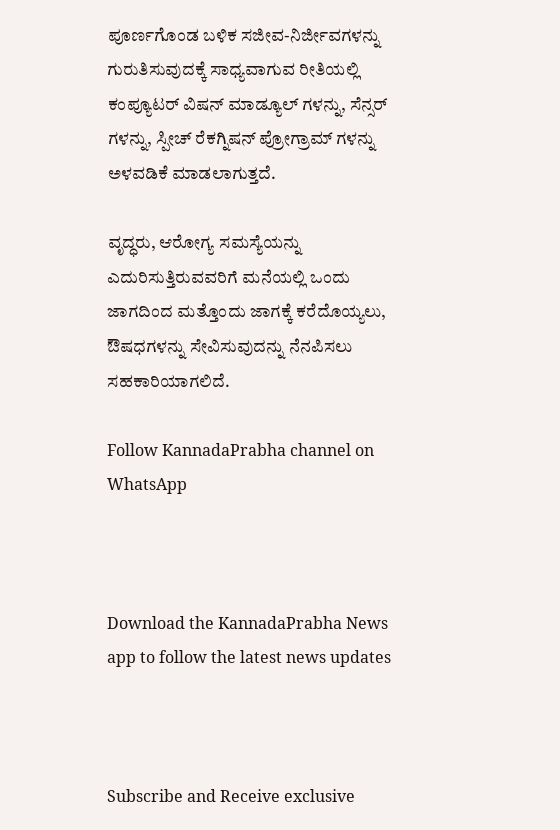ಪೂರ್ಣಗೊಂಡ ಬಳಿಕ ಸಜೀವ-ನಿರ್ಜೀವಗಳನ್ನು ಗುರುತಿಸುವುದಕ್ಕೆ ಸಾಧ್ಯವಾಗುವ ರೀತಿಯಲ್ಲಿ ಕಂಪ್ಯೂಟರ್ ವಿಷನ್ ಮಾಡ್ಯೂಲ್ ಗಳನ್ನು, ಸೆನ್ಸರ್ ಗಳನ್ನು, ಸ್ಪೀಚ್ ರೆಕಗ್ನಿಷನ್ ಪ್ರೋಗ್ರಾಮ್ ಗಳನ್ನು ಅಳವಡಿಕೆ ಮಾಡಲಾಗುತ್ತದೆ.

ವೃದ್ಧರು, ಆರೋಗ್ಯ ಸಮಸ್ಯೆಯನ್ನು ಎದುರಿಸುತ್ತಿರುವವರಿಗೆ ಮನೆಯಲ್ಲಿ ಒಂದು ಜಾಗದಿಂದ ಮತ್ತೊಂದು ಜಾಗಕ್ಕೆ ಕರೆದೊಯ್ಯಲು, ಔಷಧಗಳನ್ನು ಸೇವಿಸುವುದನ್ನು ನೆನಪಿಸಲು ಸಹಕಾರಿಯಾಗಲಿದೆ.

Follow KannadaPrabha channel on WhatsApp



Download the KannadaPrabha News app to follow the latest news updates



Subscribe and Receive exclusive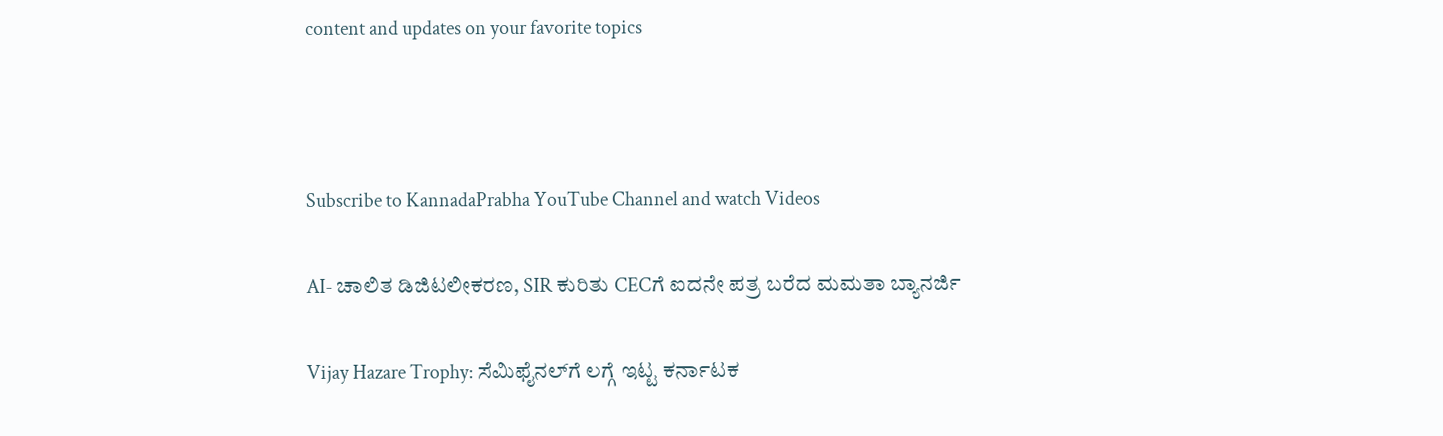content and updates on your favorite topics



Subscribe to KannadaPrabha YouTube Channel and watch Videos

AI- ಚಾಲಿತ ಡಿಜಿಟಲೀಕರಣ, SIR ಕುರಿತು CECಗೆ ಐದನೇ ಪತ್ರ ಬರೆದ ಮಮತಾ ಬ್ಯಾನರ್ಜಿ

Vijay Hazare Trophy: ಸೆಮಿಫೈನಲ್‌ಗೆ ಲಗ್ಗೆ ಇಟ್ಟ ಕರ್ನಾಟಕ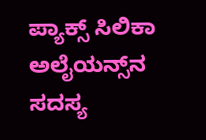ಪ್ಯಾಕ್ಸ್ ಸಿಲಿಕಾ ಅಲೈಯನ್ಸ್‌ನ ಸದಸ್ಯ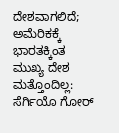ದೇಶವಾಗಲಿದೆ; ಅಮೆರಿಕಕ್ಕೆ ಭಾರತಕ್ಕಿಂತ ಮುಖ್ಯ ದೇಶ ಮತ್ತೊಂದಿಲ್ಲ: ಸೆರ್ಗಿಯೊ ಗೋರ್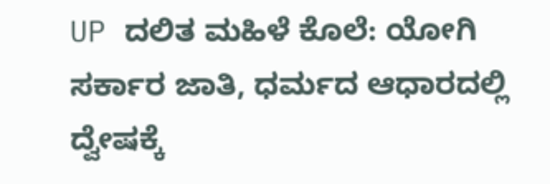UP ದಲಿತ ಮಹಿಳೆ ಕೊಲೆ: ಯೋಗಿ ಸರ್ಕಾರ ಜಾತಿ, ಧರ್ಮದ ಆಧಾರದಲ್ಲಿ ದ್ವೇಷಕ್ಕೆ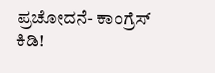ಪ್ರಚೋದನೆ- ಕಾಂಗ್ರೆಸ್ ಕಿಡಿ!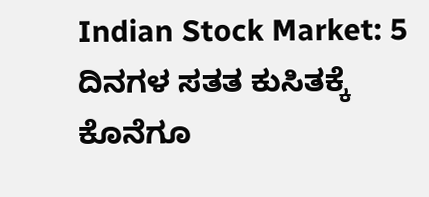Indian Stock Market: 5 ದಿನಗಳ ಸತತ ಕುಸಿತಕ್ಕೆ ಕೊನೆಗೂ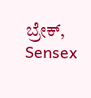ಬ್ರೇಕ್, Sensex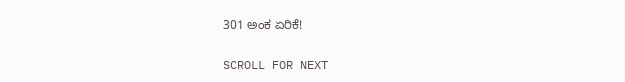301 ಅಂಕ ಏರಿಕೆ!

SCROLL FOR NEXT